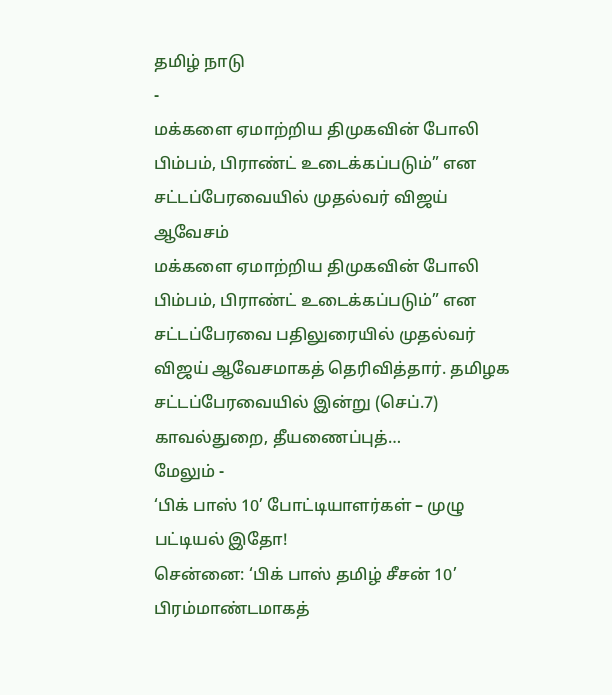தமிழ் நாடு
-
மக்களை ஏமாற்றிய திமுகவின் போலி பிம்பம், பிராண்ட் உடைக்கப்படும்” என சட்டப்பேரவையில் முதல்வர் விஜய் ஆவேசம்
மக்களை ஏமாற்றிய திமுகவின் போலி பிம்பம், பிராண்ட் உடைக்கப்படும்” என சட்டப்பேரவை பதிலுரையில் முதல்வர் விஜய் ஆவேசமாகத் தெரிவித்தார். தமிழக சட்டப்பேரவையில் இன்று (செப்.7) காவல்துறை, தீயணைப்புத்…
மேலும் -
‘பிக் பாஸ் 10’ போட்டியாளர்கள் – முழு பட்டியல் இதோ!
சென்னை: ‘பிக் பாஸ் தமிழ் சீசன் 10’ பிரம்மாண்டமாகத்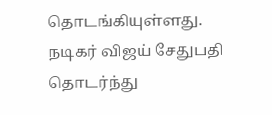தொடங்கியுள்ளது. நடிகர் விஜய் சேதுபதி தொடர்ந்து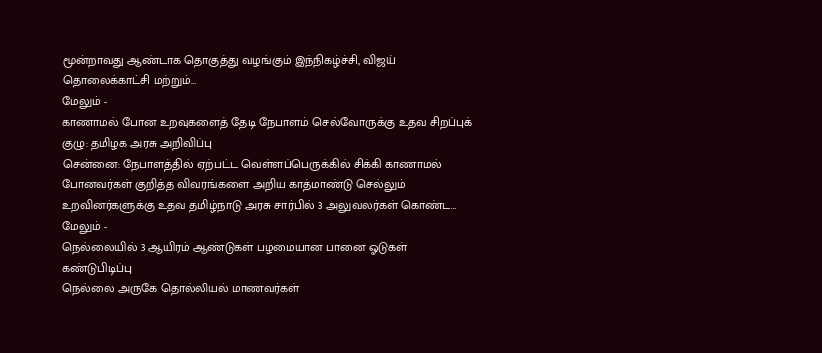மூன்றாவது ஆண்டாக தொகுத்து வழங்கும் இந்நிகழ்ச்சி, விஜய் தொலைக்காட்சி மற்றும்…
மேலும் -
காணாமல் போன உறவுகளைத் தேடி நேபாளம் செல்வோருக்கு உதவ சிறப்புக் குழு: தமிழக அரசு அறிவிப்பு
சென்னை: நேபாளத்தில் ஏற்பட்ட வெள்ளப்பெருக்கில் சிக்கி காணாமல் போனவர்கள் குறித்த விவரங்களை அறிய காத்மாண்டு செல்லும் உறவினர்களுக்கு உதவ தமிழ்நாடு அரசு சார்பில் 3 அலுவலர்கள் கொண்ட…
மேலும் -
நெல்லையில் 3 ஆயிரம் ஆண்டுகள் பழமையான பானை ஓடுகள் கண்டுபிடிப்பு
நெல்லை அருகே தொல்லியல் மாணவர்கள்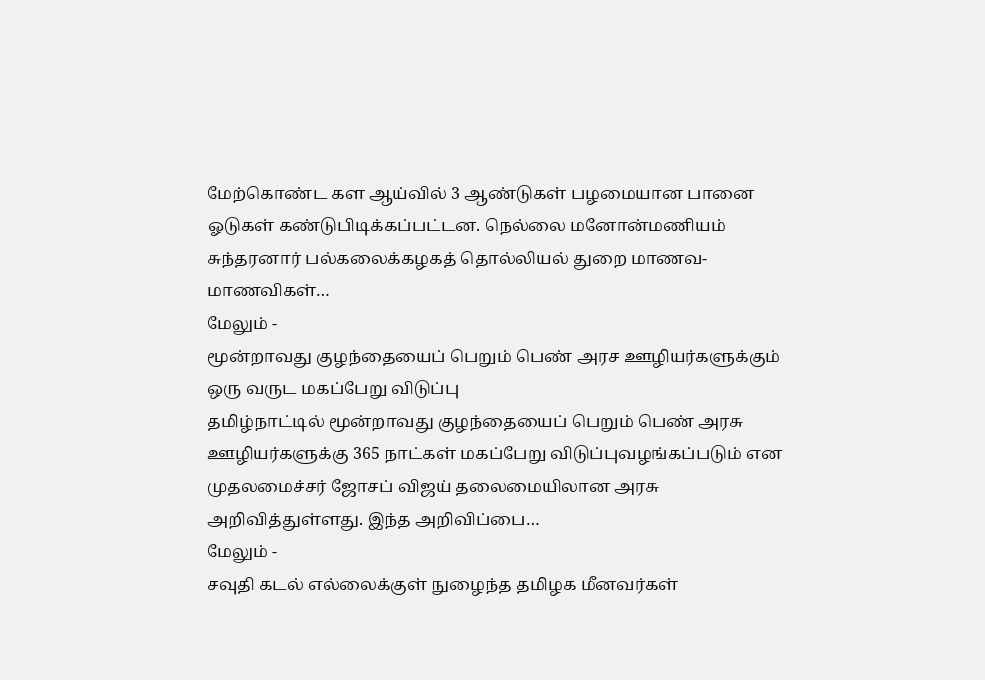மேற்கொண்ட கள ஆய்வில் 3 ஆண்டுகள் பழமையான பானை ஓடுகள் கண்டுபிடிக்கப்பட்டன. நெல்லை மனோன்மணியம் சுந்தரனார் பல்கலைக்கழகத் தொல்லியல் துறை மாணவ-மாணவிகள்…
மேலும் -
மூன்றாவது குழந்தையைப் பெறும் பெண் அரச ஊழியர்களுக்கும் ஒரு வருட மகப்பேறு விடுப்பு
தமிழ்நாட்டில் மூன்றாவது குழந்தையைப் பெறும் பெண் அரசு ஊழியர்களுக்கு 365 நாட்கள் மகப்பேறு விடுப்புவழங்கப்படும் என முதலமைச்சர் ஜோசப் விஜய் தலைமையிலான அரசு அறிவித்துள்ளது. இந்த அறிவிப்பை…
மேலும் -
சவுதி கடல் எல்லைக்குள் நுழைந்த தமிழக மீனவர்கள்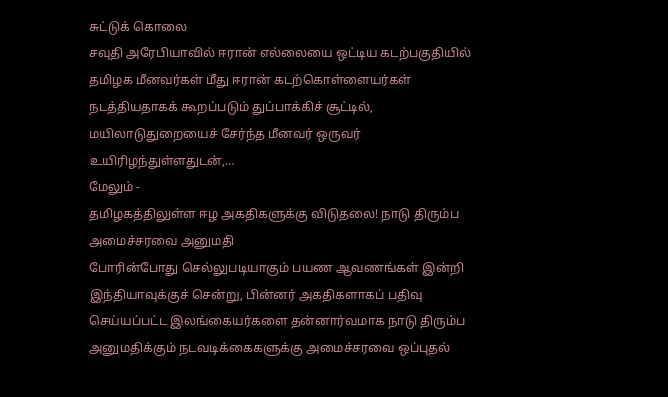சுட்டுக் கொலை
சவுதி அரேபியாவில் ஈரான் எல்லையை ஒட்டிய கடற்பகுதியில் தமிழக மீனவர்கள் மீது ஈரான் கடற்கொள்ளையர்கள் நடத்தியதாகக் கூறப்படும் துப்பாக்கிச் சூட்டில், மயிலாடுதுறையைச் சேர்ந்த மீனவர் ஒருவர் உயிரிழந்துள்ளதுடன்,…
மேலும் -
தமிழகத்திலுள்ள ஈழ அகதிகளுக்கு விடுதலை! நாடு திரும்ப அமைச்சரவை அனுமதி
போரின்போது செல்லுபடியாகும் பயண ஆவணங்கள் இன்றி இந்தியாவுக்குச் சென்று, பின்னர் அகதிகளாகப் பதிவு செய்யப்பட்ட இலங்கையர்களை தன்னார்வமாக நாடு திரும்ப அனுமதிக்கும் நடவடிக்கைகளுக்கு அமைச்சரவை ஒப்புதல்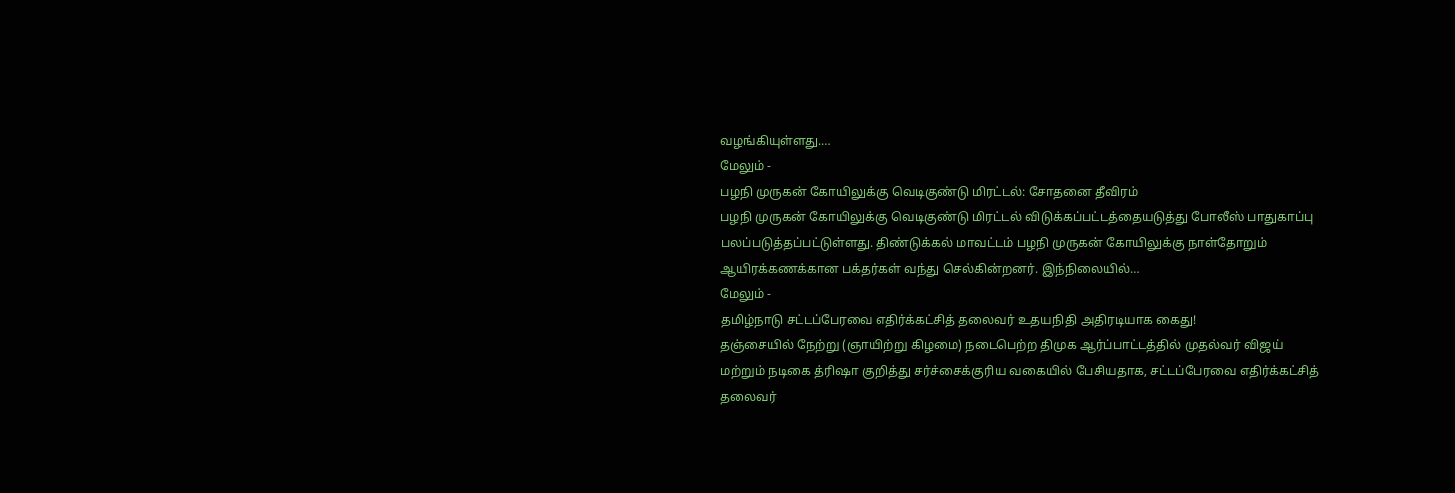வழங்கியுள்ளது.…
மேலும் -
பழநி முருகன் கோயிலுக்கு வெடிகுண்டு மிரட்டல்: சோதனை தீவிரம்
பழநி முருகன் கோயிலுக்கு வெடிகுண்டு மிரட்டல் விடுக்கப்பட்டத்தையடுத்து போலீஸ் பாதுகாப்பு பலப்படுத்தப்பட்டுள்ளது. திண்டுக்கல் மாவட்டம் பழநி முருகன் கோயிலுக்கு நாள்தோறும் ஆயிரக்கணக்கான பக்தர்கள் வந்து செல்கின்றனர். இந்நிலையில்…
மேலும் -
தமிழ்நாடு சட்டப்பேரவை எதிர்க்கட்சித் தலைவர் உதயநிதி அதிரடியாக கைது!
தஞ்சையில் நேற்று (ஞாயிற்று கிழமை) நடைபெற்ற திமுக ஆர்ப்பாட்டத்தில் முதல்வர் விஜய் மற்றும் நடிகை த்ரிஷா குறித்து சர்ச்சைக்குரிய வகையில் பேசியதாக, சட்டப்பேரவை எதிர்க்கட்சித் தலைவர்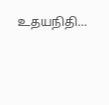உதயநிதி…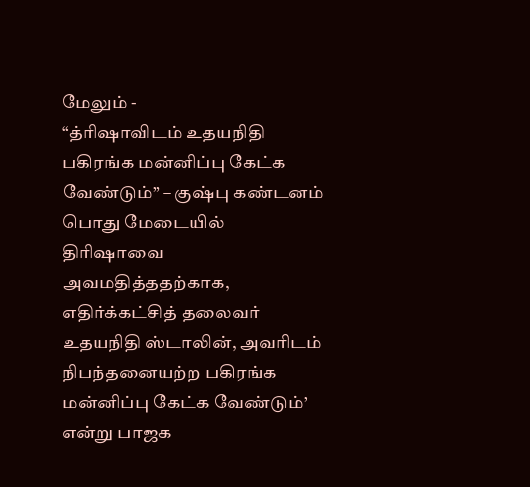மேலும் -
“த்ரிஷாவிடம் உதயநிதி பகிரங்க மன்னிப்பு கேட்க வேண்டும்” – குஷ்பு கண்டனம்
பொது மேடையில் திரிஷாவை அவமதித்ததற்காக, எதிர்க்கட்சித் தலைவர் உதயநிதி ஸ்டாலின், அவரிடம் நிபந்தனையற்ற பகிரங்க மன்னிப்பு கேட்க வேண்டும்’ என்று பாஜக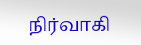நிர்வாகி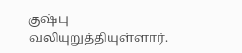குஷ்பு வலியுறுத்தியுள்ளார்.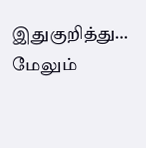இதுகுறித்து…
மேலும்